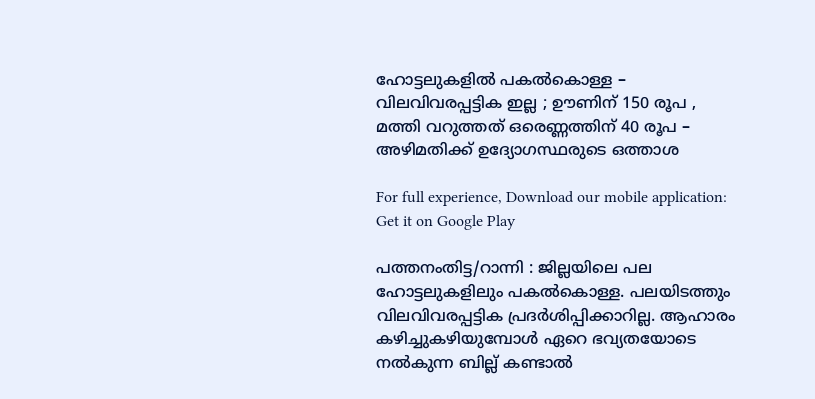ഹോട്ടലുകളില്‍ പകല്‍കൊള്ള – വിലവിവരപ്പട്ടിക ഇല്ല ; ഊണിന് 150 രൂപ , മത്തി വറുത്തത് ഒരെണ്ണത്തിന് 40 രൂപ – അഴിമതിക്ക് ഉദ്യോഗസ്ഥരുടെ ഒത്താശ

For full experience, Download our mobile application:
Get it on Google Play

പത്തനംതിട്ട/റാന്നി : ജില്ലയിലെ പല ഹോട്ടലുകളിലും പകല്‍കൊള്ള. പലയിടത്തും വിലവിവരപ്പട്ടിക പ്രദര്‍ശിപ്പിക്കാറില്ല. ആഹാരം കഴിച്ചുകഴിയുമ്പോള്‍ ഏറെ ഭവ്യതയോടെ നല്‍കുന്ന ബില്ല് കണ്ടാല്‍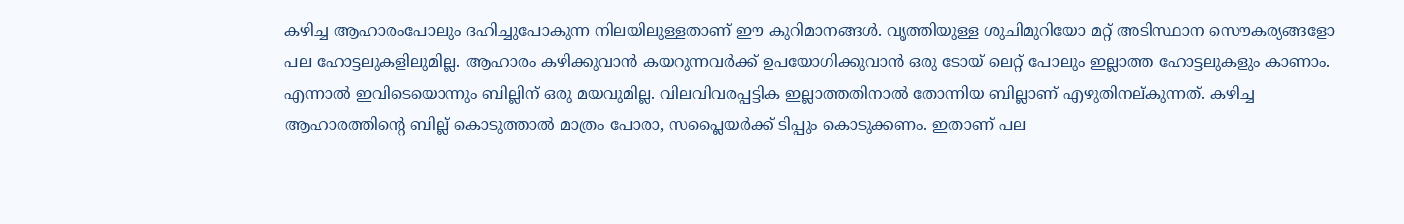കഴിച്ച ആഹാരംപോലും ദഹിച്ചുപോകുന്ന നിലയിലുള്ളതാണ് ഈ കുറിമാനങ്ങള്‍. വൃത്തിയുള്ള ശുചിമുറിയോ മറ്റ് അടിസ്ഥാന സൌകര്യങ്ങളോ പല ഹോട്ടലുകളിലുമില്ല. ആഹാരം കഴിക്കുവാന്‍ കയറുന്നവര്‍ക്ക് ഉപയോഗിക്കുവാന്‍ ഒരു ടോയ് ലെറ്റ് പോലും ഇല്ലാത്ത ഹോട്ടലുകളും കാണാം. എന്നാല്‍ ഇവിടെയൊന്നും ബില്ലിന് ഒരു മയവുമില്ല. വിലവിവരപ്പട്ടിക ഇല്ലാത്തതിനാല്‍ തോന്നിയ ബില്ലാണ് എഴുതിനല്കുന്നത്. കഴിച്ച ആഹാരത്തിന്റെ ബില്ല് കൊടുത്താല്‍ മാത്രം പോരാ, സപ്ലൈയര്‍ക്ക് ടിപ്പും കൊടുക്കണം. ഇതാണ് പല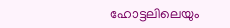ഹോട്ടലിലെയും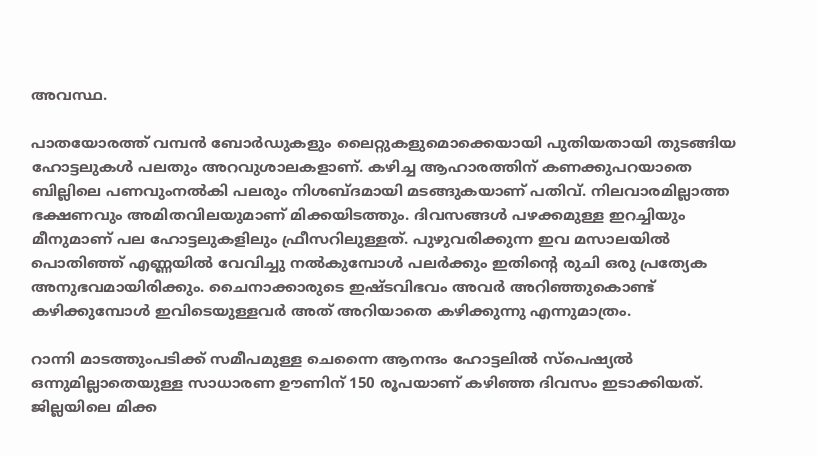അവസ്ഥ.

പാതയോരത്ത് വമ്പന്‍ ബോര്‍ഡുകളും ലൈറ്റുകളുമൊക്കെയായി പുതിയതായി തുടങ്ങിയ ഹോട്ടലുകള്‍ പലതും അറവുശാലകളാണ്. കഴിച്ച ആഹാരത്തിന് കണക്കുപറയാതെ ബില്ലിലെ പണവുംനല്‍കി പലരും നിശബ്ദമായി മടങ്ങുകയാണ് പതിവ്. നിലവാരമില്ലാത്ത ഭക്ഷണവും അമിതവിലയുമാണ് മിക്കയിടത്തും. ദിവസങ്ങള്‍ പഴക്കമുള്ള ഇറച്ചിയും മീനുമാണ് പല ഹോട്ടലുകളിലും ഫ്രീസറിലുള്ളത്. പുഴുവരിക്കുന്ന ഇവ മസാലയില്‍ പൊതിഞ്ഞ് എണ്ണയില്‍ വേവിച്ചു നല്‍കുമ്പോള്‍ പലര്‍ക്കും ഇതിന്റെ രുചി ഒരു പ്രത്യേക അനുഭവമായിരിക്കും. ചൈനാക്കാരുടെ ഇഷ്ടവിഭവം അവര്‍ അറിഞ്ഞുകൊണ്ട് കഴിക്കുമ്പോള്‍ ഇവിടെയുള്ളവര്‍ അത് അറിയാതെ കഴിക്കുന്നു എന്നുമാത്രം.

റാന്നി മാടത്തുംപടിക്ക് സമീപമുള്ള ചെന്നൈ ആനന്ദം ഹോട്ടലില്‍ സ്പെഷ്യല്‍ ഒന്നുമില്ലാതെയുള്ള സാധാരണ ഊണിന് 150 രൂപയാണ് കഴിഞ്ഞ ദിവസം ഇടാക്കിയത്. ജില്ലയിലെ മിക്ക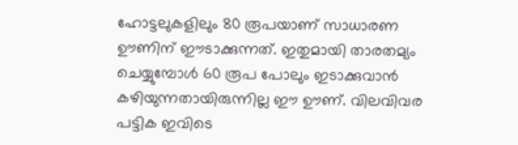ഹോട്ടലുകളിലും 80 രൂപയാണ് സാധാരണ ഊണിന് ഈടാക്കുന്നത്. ഇതുമായി താരതമ്യം ചെയ്യുമ്പോള്‍ 60 രൂപ പോലും ഇടാക്കുവാന്‍ കഴിയുന്നതായിരുന്നില്ല ഈ ഊണ്. വിലവിവര പട്ടിക ഇവിടെ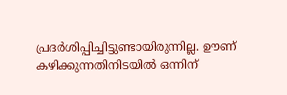പ്രദര്‍ശിപ്പിച്ചിട്ടുണ്ടായിരുന്നില്ല. ഊണ് കഴിക്കുന്നതിനിടയില്‍ ഒന്നിന്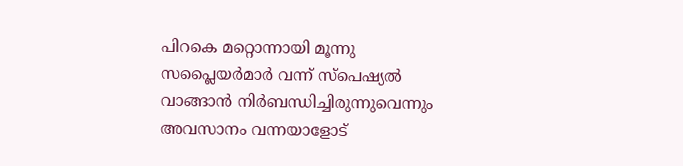പിറകെ മറ്റൊന്നായി മൂന്നു സപ്ലൈയര്‍മാര്‍ വന്ന് സ്പെഷ്യല്‍ വാങ്ങാന്‍ നിര്‍ബന്ധിച്ചിരുന്നുവെന്നും അവസാനം വന്നയാളോട്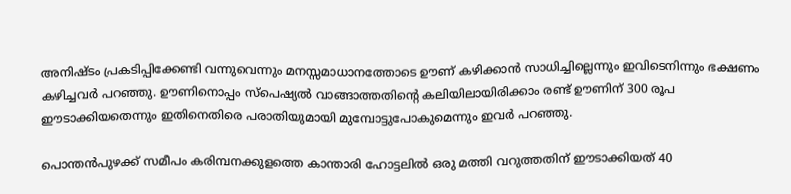അനിഷ്ടം പ്രകടിപ്പിക്കേണ്ടി വന്നുവെന്നും മനസ്സമാധാനത്തോടെ ഊണ് കഴിക്കാന്‍ സാധിച്ചില്ലെന്നും ഇവിടെനിന്നും ഭക്ഷണം കഴിച്ചവര്‍ പറഞ്ഞു. ഊണിനൊപ്പം സ്പെഷ്യല്‍ വാങ്ങാത്തതിന്റെ കലിയിലായിരിക്കാം രണ്ട് ഊണിന് 300 രൂപ ഈടാക്കിയതെന്നും ഇതിനെതിരെ പരാതിയുമായി മുമ്പോട്ടുപോകുമെന്നും ഇവര്‍ പറഞ്ഞു.

പൊന്തന്‍പുഴക്ക്‌ സമീപം കരിമ്പനക്കുളത്തെ കാ‍ന്താരി ഹോട്ടലില്‍ ഒരു മത്തി വറുത്തതിന് ഈടാക്കിയത് 40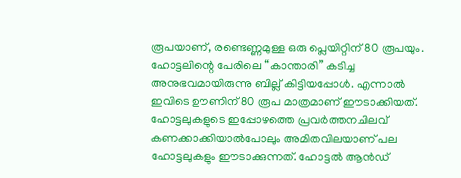രൂപയാണ്, രണ്ടെണ്ണമുള്ള ഒരു പ്ലെയിറ്റിന് 80 രൂപയും. ഹോട്ടലിന്റെ പേരിലെ “കാ‍ന്താരി” കടിച്ച അനുഭവമായിരുന്നു ബില്ല് കിട്ടിയപ്പോള്‍. എന്നാല്‍ ഇവിടെ ഊണിന് 80 രൂപ മാത്രമാണ് ഈടാക്കിയത്.  ഹോട്ടലുകളുടെ ഇപ്പോഴത്തെ പ്രവര്‍ത്തനചിലവ് കണക്കാക്കിയാല്‍പോലും അമിതവിലയാണ് പല ഹോട്ടലുകളും ഈടാക്കുന്നത്. ഹോട്ടല്‍ ആന്‍ഡ്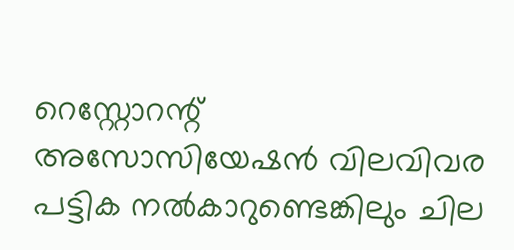റെസ്റ്റോറന്റ് അസോസിയേഷന്‍ വിലവിവര പട്ടിക നല്‍കാറുണ്ടെങ്കിലും ചില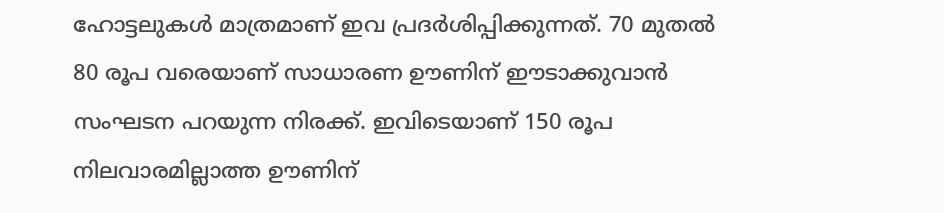ഹോട്ടലുകള്‍ മാത്രമാണ് ഇവ പ്രദര്‍ശിപ്പിക്കുന്നത്. 70 മുതല്‍ 80 രൂപ വരെയാണ് സാധാരണ ഊണിന് ഈടാക്കുവാന്‍ സംഘടന പറയുന്ന നിരക്ക്. ഇവിടെയാണ്‌ 150 രൂപ നിലവാരമില്ലാത്ത ഊണിന്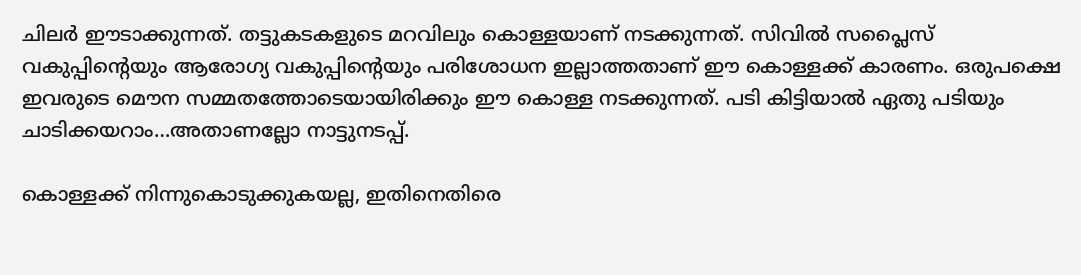ചിലര്‍ ഈടാക്കുന്നത്. തട്ടുകടകളുടെ മറവിലും കൊള്ളയാണ് നടക്കുന്നത്. സിവില്‍ സപ്ലൈസ് വകുപ്പിന്റെയും ആരോഗ്യ വകുപ്പിന്റെയും പരിശോധന ഇല്ലാത്തതാണ് ഈ കൊള്ളക്ക് കാരണം. ഒരുപക്ഷെ ഇവരുടെ മൌന സമ്മതത്തോടെയായിരിക്കും ഈ കൊള്ള നടക്കുന്നത്. പടി കിട്ടിയാല്‍ ഏതു പടിയും ചാടിക്കയറാം…അതാണല്ലോ നാട്ടുനടപ്പ്.

കൊള്ളക്ക് നിന്നുകൊടുക്കുകയല്ല, ഇതിനെതിരെ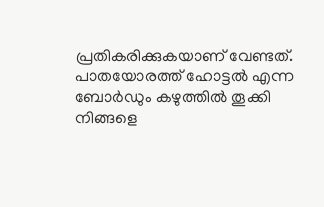പ്രതികരിക്കുകയാണ് വേണ്ടത്. പാതയോരത്ത് ഹോട്ടല്‍ എന്ന ബോര്‍ഡും കഴുത്തില്‍ തൂക്കി നിങ്ങളെ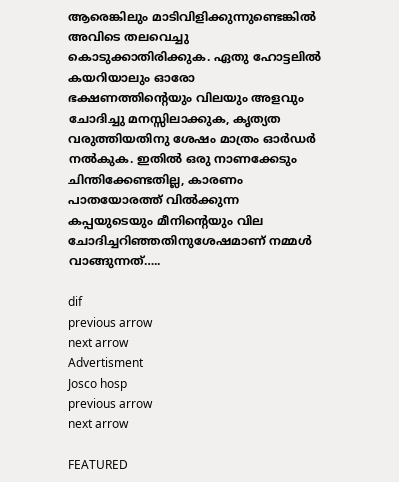ആരെങ്കിലും മാടിവിളിക്കുന്നുണ്ടെങ്കില്‍ അവിടെ തലവെച്ചു കൊടുക്കാതിരിക്കുക. ഏതു ഹോട്ടലില്‍ കയറിയാലും ഓരോ ഭക്ഷണത്തിന്റെയും വിലയും അളവും ചോദിച്ചു മനസ്സിലാക്കുക, കൃത്യത വരുത്തിയതിനു ശേഷം മാത്രം ഓര്‍ഡര്‍ നല്‍കുക. ഇതില്‍ ഒരു നാണക്കേടും ചിന്തിക്കേണ്ടതില്ല, കാരണം പാതയോരത്ത് വില്‍ക്കുന്ന കപ്പയുടെയും മീനിന്റെയും വില ചോദിച്ചറിഞ്ഞതിനുശേഷമാണ് നമ്മള്‍ വാങ്ങുന്നത്…..

dif
previous arrow
next arrow
Advertisment
Josco hosp
previous arrow
next arrow

FEATURED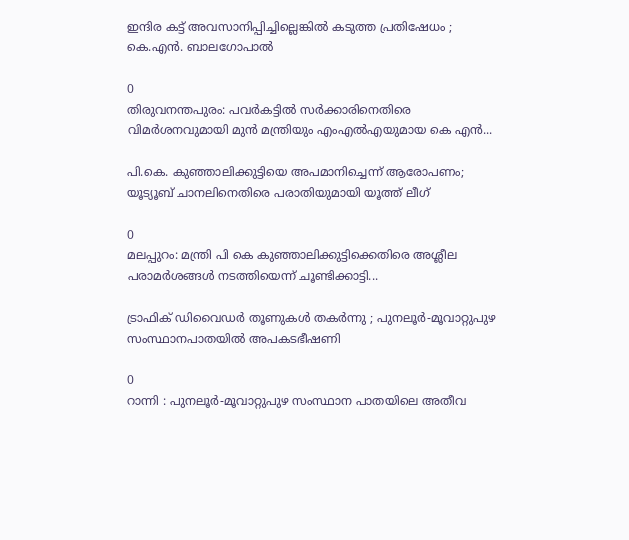ഇന്ദിര കട്ട് അവസാനിപ്പിച്ചില്ലെങ്കിൽ കടുത്ത പ്രതിഷേധം ; കെ.എൻ. ബാലഗോപാൽ

0
തിരുവനന്തപുരം: പവര്‍കട്ടില്‍ സര്‍ക്കാരിനെതിരെ വിമര്‍ശനവുമായി മുന്‍ മന്ത്രിയും എംഎല്‍എയുമായ കെ എന്‍...

പി.കെ. കുഞ്ഞാലിക്കുട്ടിയെ അപമാനിച്ചെന്ന് ആരോപണം; യൂട്യൂബ് ചാനലിനെതിരെ പരാതിയുമായി യൂത്ത് ലീഗ്

0
മലപ്പുറം: മന്ത്രി പി കെ കുഞ്ഞാലിക്കുട്ടിക്കെതിരെ അശ്ലീല പരാമര്‍ശങ്ങള്‍ നടത്തിയെന്ന് ചൂണ്ടിക്കാട്ടി...

ട്രാഫിക് ഡിവൈഡർ തൂണുകൾ തകർന്നു ; പുനലൂർ-മൂവാറ്റുപുഴ സംസ്ഥാനപാതയിൽ അപകടഭീഷണി

0
റാന്നി : പുനലൂർ-മൂവാറ്റുപുഴ സംസ്ഥാന പാതയിലെ അതീവ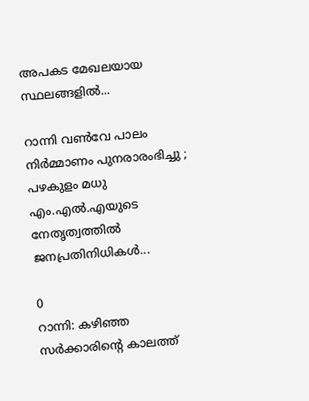അപകട മേഖലയായ സ്ഥലങ്ങളില്‍...

റാന്നി വൺവേ പാലം നിർമ്മാണം പുനരാരംഭിച്ചു ; പഴകുളം മധു എം.എൽ.എയുടെ നേതൃത്വത്തിൽ ജനപ്രതിനിധികൾ...

0
റാന്നി: കഴിഞ്ഞ സർക്കാരിൻ്റെ കാലത്ത്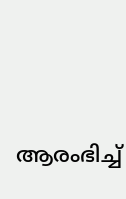ആരംഭിച്ച്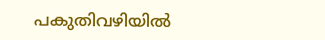പകുതിവഴിയിൽ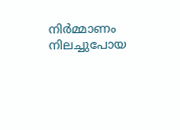നിർമ്മാണം നിലച്ചുപോയ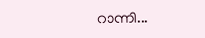റാന്നി...